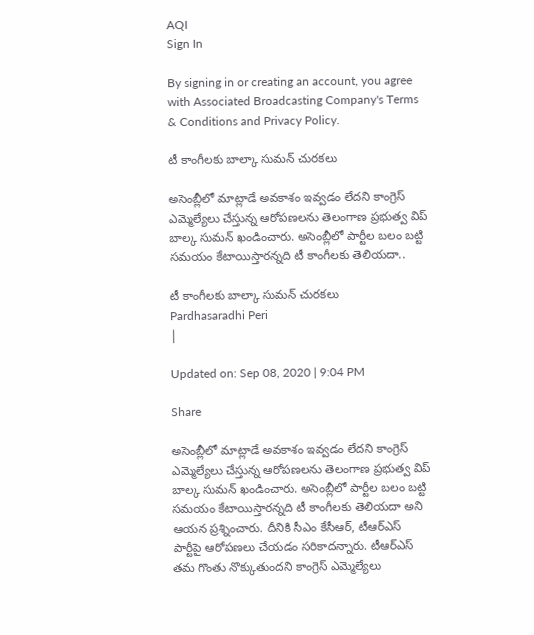AQI
Sign In

By signing in or creating an account, you agree with Associated Broadcasting Company's Terms & Conditions and Privacy Policy.

టీ కాంగీలకు బాల్కా సుమన్ చురకలు

అసెంబ్లీలో మాట్లాడే అవకాశం ఇవ్వడం లేదని కాంగ్రెస్‌ ఎమ్మెల్యేలు చేస్తున్న ఆరోపణలను తెలంగాణ ప్రభుత్వ విప్‌ బాల్క సుమన్‌ ఖండించారు. అసెంబ్లీలో పార్టీల బలం బట్టి సమయం కేటాయిస్తారన్నది టీ కాంగీలకు తెలియదా..

టీ కాంగీలకు బాల్కా సుమన్ చురకలు
Pardhasaradhi Peri
|

Updated on: Sep 08, 2020 | 9:04 PM

Share

అసెంబ్లీలో మాట్లాడే అవకాశం ఇవ్వడం లేదని కాంగ్రెస్‌ ఎమ్మెల్యేలు చేస్తున్న ఆరోపణలను తెలంగాణ ప్రభుత్వ విప్‌ బాల్క సుమన్‌ ఖండించారు. అసెంబ్లీలో పార్టీల బలం బట్టి సమయం కేటాయిస్తారన్నది టీ కాంగీలకు తెలియదా అని ఆయన ప్రశ్నించారు. దీనికి సీఎం కేసీఆర్‌, టీఆర్‌ఎస్‌ పార్టీపై ఆరోపణలు చేయడం సరికాదన్నారు. టీఆర్‌ఎస్‌ తమ గొంతు నొక్కుతుందని కాంగ్రెస్‌ ఎమ్మెల్యేలు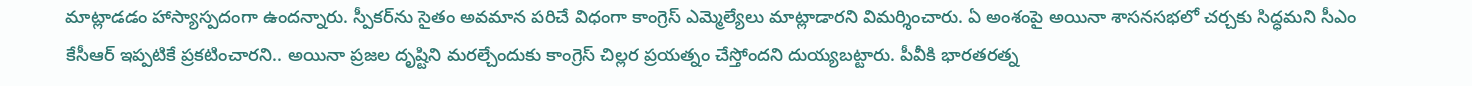మాట్లాడడం హాస్యాస్పదంగా ఉందన్నారు. స్పీకర్‌ను సైతం అవమాన పరిచే విధంగా కాంగ్రెస్‌ ఎమ్మెల్యేలు మాట్లాడారని విమర్శించారు. ఏ అంశంపై అయినా శాసనసభలో చర్చకు సిద్ధమని సీఎం కేసీఆర్‌ ఇప్పటికే ప్రకటించారని.. అయినా ప్రజల దృష్టిని మరల్చేందుకు కాంగ్రెస్‌ చిల్లర ప్రయత్నం చేస్తోందని దుయ్యబట్టారు. పీవీకి భారతరత్న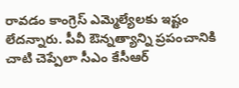రావడం కాంగ్రెస్‌ ఎమ్మెల్యేలకు ఇష్టం లేదన్నారు. పీవీ ఔన్నత్యాన్ని ప్రపంచానికి చాటి చెప్పేలా సీఎం కేసీఆర్‌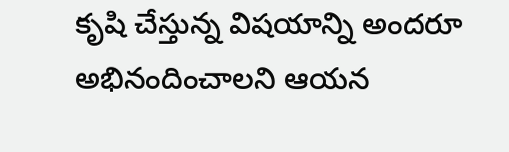కృషి చేస్తున్న విషయాన్ని అందరూ అభినందించాలని ఆయన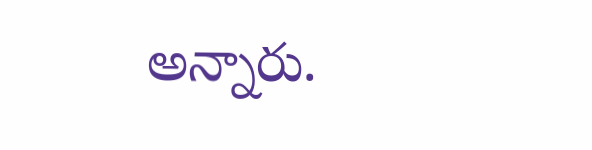అన్నారు.